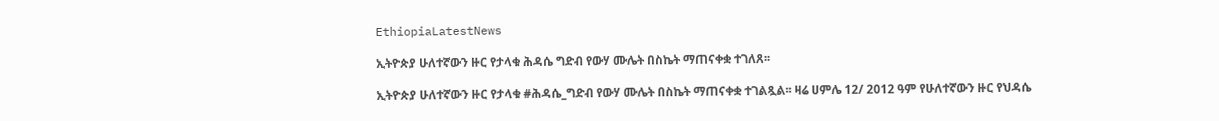EthiopiaLatestNews

ኢትዮጵያ ሁለተኛውን ዙር የታላቁ ሕዳሴ ግድብ የውሃ ሙሌት በስኬት ማጠናቀቋ ተገለጸ፡፡

ኢትዮጵያ ሁለተኛውን ዙር የታላቁ #ሕዳሴ_ግድብ የውሃ ሙሌት በስኬት ማጠናቀቋ ተገልጿል፡፡ ዛሬ ሀምሌ 12/ 2012 ዓም የሁለተኛውን ዙር የህዳሴ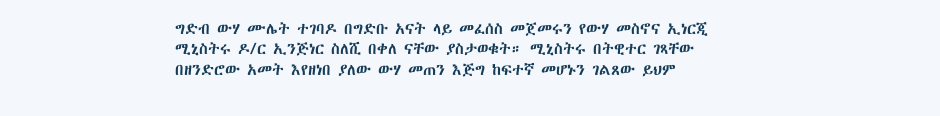ግድብ ውሃ ሙሌት ተገባዶ በግድቡ አናት ላይ መፈሰስ መጀመሩን የውሃ መስኖና ኢነርጂ ሚኒስትሩ ዶ/ር ኢንጅነር ስለሺ በቀለ ናቸው ያስታወቁት። ሚኒስትሩ በትዊተር ገጻቸው በዘንድሮው አመት እየዘነበ ያለው ውሃ መጠን እጅግ ከፍተኛ መሆኑን ገልጸው ይህም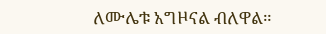ለሙሌቱ አግዞናል ብለዋል።